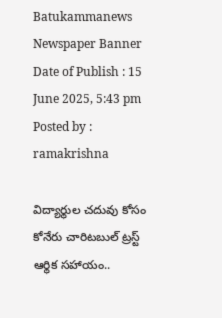Batukammanews
Newspaper Banner
Date of Publish : 15 June 2025, 5:43 pm Posted by : ramakrishna

విద్యార్థుల చదువు కోసం కోనేరు చారిటబుల్ ట్రస్ట్ ఆర్థిక సహాయం..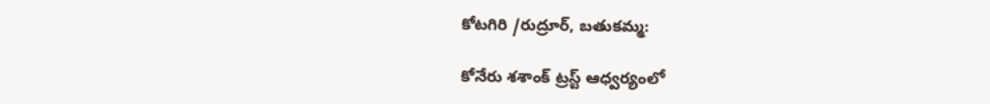కోటగిరి /రుద్రూర్, బతుకమ్మ:

కోనేరు శశాంక్ ట్రస్ట్ ఆధ్వర్యంలో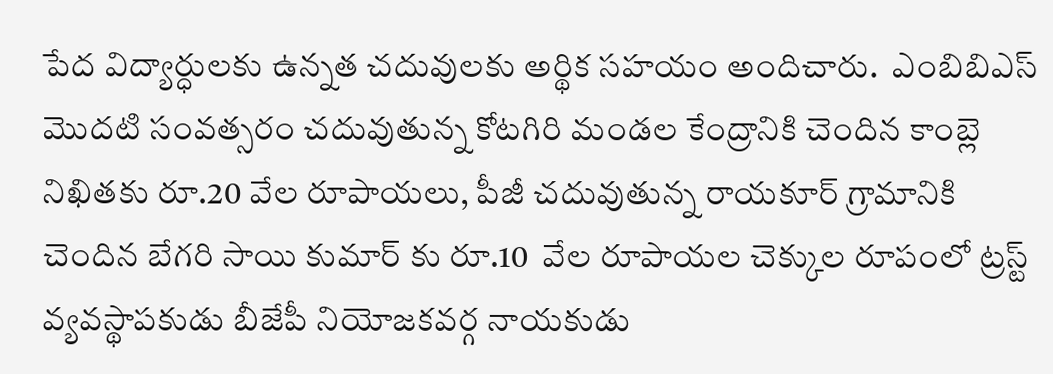పేద విద్యార్ధులకు ఉన్నత చదువులకు అర్థిక సహయం అందిచారు.  ఎంబిబిఎస్ మొదటి సంవత్సరం చదువుతున్న కోటగిరి మండల కేంద్రానికి చెందిన కాంబ్లె నిఖితకు రూ.20 వేల రూపాయలు, పీజీ చదువుతున్న రాయకూర్ గ్రామానికి చెందిన బేగరి సాయి కుమార్ కు రూ.10  వేల రూపాయల చెక్కుల రూపంలో ట్రస్ట్ వ్యవస్థాపకుడు బీజేపీ నియోజకవర్గ నాయకుడు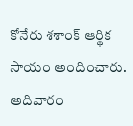కోనేరు శశాంక్ ఆర్థిక సాయం అందించారు. అదివారం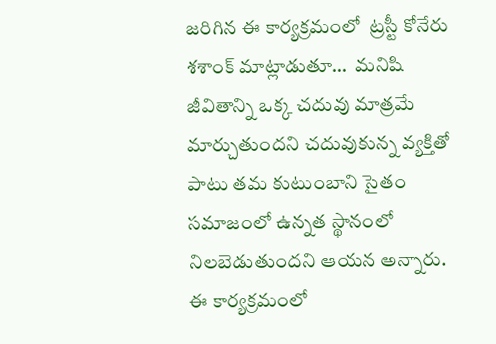జరిగిన ఈ కార్యక్రమంలో  ట్రస్టీ కోనేరు శశాంక్ మాట్లాడుతూ…  మనిషి జీవితాన్ని ఒక్క చదువు మాత్రమే మార్చుతుందని చదువుకున్న వ్యక్తితో పాటు తమ కుటుంబాని సైతం సమాజంలో ఉన్నత స్థానంలో  నిలబెడుతుందని ఆయన అన్నారు. ఈ కార్యక్రమంలో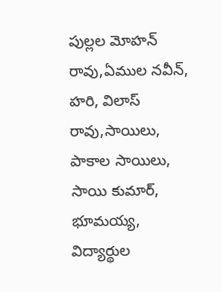పుల్లల మోహన్ రావు,ఏముల నవీన్, హరి, విలాస్ రావు,సాయిలు, పాకాల సాయిలు, సాయి కుమార్, భూమయ్య, విద్యార్థుల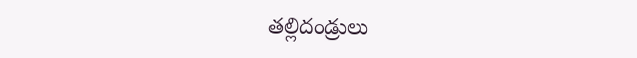తల్లిదండ్రులు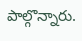పాల్గొన్నారు.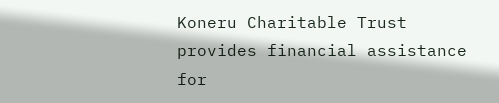Koneru Charitable Trust provides financial assistance for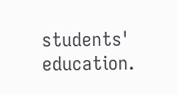students' education.